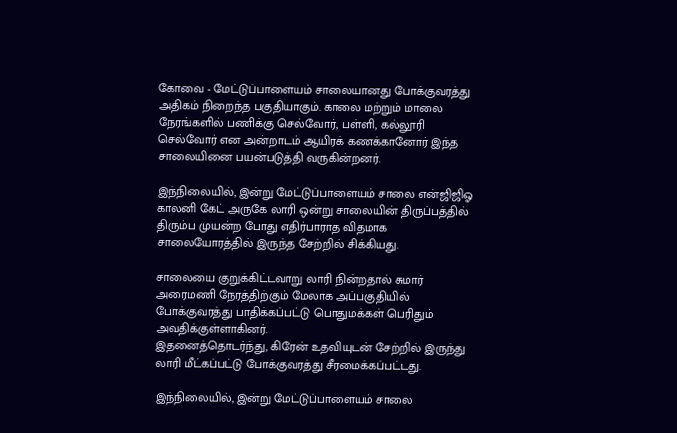கோவை - மேட்டுப்பாளையம் சாலையானது போக்குவரத்து அதிகம் நிறைந்த பகுதியாகும். காலை மற்றும் மாலை நேரங்களில் பணிக்கு செல்வோர், பள்ளி, கல்லூரி செல்வோர் என அன்றாடம் ஆயிரக் கணக்கானோர் இந்த சாலையினை பயன்படுத்தி வருகின்றனர்.

இந்நிலையில், இன்று மேட்டுப்பாளையம் சாலை என்ஜிஜிஓ காலனி கேட் அருகே லாரி ஒன்று சாலையின் திருப்பத்தில் திரும்ப முயன்ற போது எதிர்பாராத விதமாக சாலையோரத்தில் இருந்த சேற்றில் சிக்கியது.

சாலையை குறுக்கிட்டவாறு லாரி நின்றதால் சுமார் அரைமணி நேரத்திற்கும் மேலாக அப்பகுதியில் போக்குவரத்து பாதிக்கப்பட்டு பொதுமக்கள் பெரிதும் அவதிக்குள்ளாகினர்.
இதனைத்தொடர்ந்து, கிரேன் உதவியுடன் சேற்றில் இருந்து லாரி மீட்கப்பட்டு போக்குவரத்து சீரமைக்கப்பட்டது.

இந்நிலையில், இன்று மேட்டுப்பாளையம் சாலை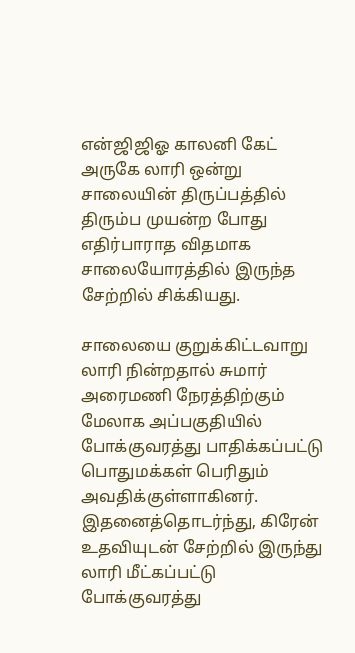என்ஜிஜிஓ காலனி கேட் அருகே லாரி ஒன்று சாலையின் திருப்பத்தில் திரும்ப முயன்ற போது எதிர்பாராத விதமாக சாலையோரத்தில் இருந்த சேற்றில் சிக்கியது.

சாலையை குறுக்கிட்டவாறு லாரி நின்றதால் சுமார் அரைமணி நேரத்திற்கும் மேலாக அப்பகுதியில் போக்குவரத்து பாதிக்கப்பட்டு பொதுமக்கள் பெரிதும் அவதிக்குள்ளாகினர்.
இதனைத்தொடர்ந்து, கிரேன் உதவியுடன் சேற்றில் இருந்து லாரி மீட்கப்பட்டு போக்குவரத்து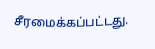சீரமைக்கப்பட்டது.